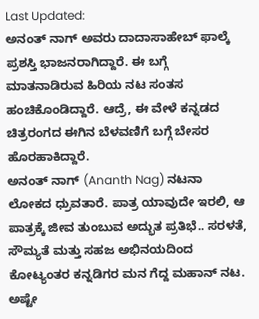Last Updated:
ಅನಂತ್ ನಾಗ್ ಅವರು ದಾದಾಸಾಹೇಬ್ ಫಾಲ್ಕೆ ಪ್ರಶಸ್ತಿ ಭಾಜನರಾಗಿದ್ದಾರೆ. ಈ ಬಗ್ಗೆ ಮಾತನಾಡಿರುವ ಹಿರಿಯ ನಟ ಸಂತಸ ಹಂಚಿಕೊಂಡಿದ್ದಾರೆ. ಆದ್ರೆ, ಈ ವೇಳೆ ಕನ್ನಡದ ಚಿತ್ರರಂಗದ ಈಗಿನ ಬೆಳವಣಿಗೆ ಬಗ್ಗೆ ಬೇಸರ ಹೊರಹಾಕಿದ್ದಾರೆ.
ಅನಂತ್ ನಾಗ್ (Ananth Nag) ನಟನಾ ಲೋಕದ ಧ್ರುವತಾರೆ. ಪಾತ್ರ ಯಾವುದೇ ಇರಲಿ, ಆ ಪಾತ್ರಕ್ಕೆ ಜೀವ ತುಂಬುವ ಅದ್ಭುತ ಪ್ರತಿಭೆ.. ಸರಳತೆ, ಸೌಮ್ಯತೆ ಮತ್ತು ಸಹಜ ಅಭಿನಯದಿಂದ ಕೋಟ್ಯಂತರ ಕನ್ನಡಿಗರ ಮನ ಗೆದ್ದ ಮಹಾನ್ ನಟ. ಅಷ್ಟೇ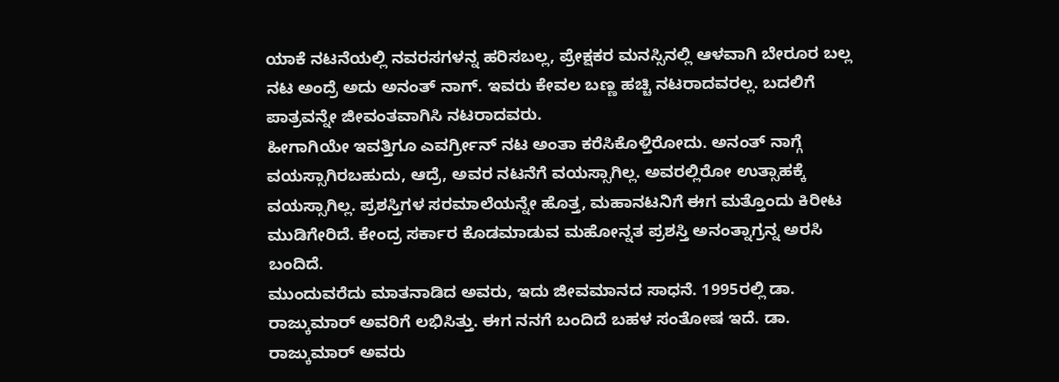ಯಾಕೆ ನಟನೆಯಲ್ಲಿ ನವರಸಗಳನ್ನ ಹರಿಸಬಲ್ಲ, ಪ್ರೇಕ್ಷಕರ ಮನಸ್ಸಿನಲ್ಲಿ ಆಳವಾಗಿ ಬೇರೂರ ಬಲ್ಲ ನಟ ಅಂದ್ರೆ ಅದು ಅನಂತ್ ನಾಗ್. ಇವರು ಕೇವಲ ಬಣ್ಣ ಹಚ್ಚಿ ನಟರಾದವರಲ್ಲ. ಬದಲಿಗೆ ಪಾತ್ರವನ್ನೇ ಜೀವಂತವಾಗಿಸಿ ನಟರಾದವರು.
ಹೀಗಾಗಿಯೇ ಇವತ್ತಿಗೂ ಎವರ್ಗ್ರೀನ್ ನಟ ಅಂತಾ ಕರೆಸಿಕೊಳ್ತಿರೋದು. ಅನಂತ್ ನಾಗ್ಗೆ ವಯಸ್ಸಾಗಿರಬಹುದು, ಆದ್ರೆ, ಅವರ ನಟನೆಗೆ ವಯಸ್ಸಾಗಿಲ್ಲ. ಅವರಲ್ಲಿರೋ ಉತ್ಸಾಹಕ್ಕೆ ವಯಸ್ಸಾಗಿಲ್ಲ. ಪ್ರಶಸ್ತಿಗಳ ಸರಮಾಲೆಯನ್ನೇ ಹೊತ್ತ, ಮಹಾನಟನಿಗೆ ಈಗ ಮತ್ತೊಂದು ಕಿರೀಟ ಮುಡಿಗೇರಿದೆ. ಕೇಂದ್ರ ಸರ್ಕಾರ ಕೊಡಮಾಡುವ ಮಹೋನ್ನತ ಪ್ರಶಸ್ತಿ ಅನಂತ್ನಾಗ್ರನ್ನ ಅರಸಿ ಬಂದಿದೆ.
ಮುಂದುವರೆದು ಮಾತನಾಡಿದ ಅವರು, ಇದು ಜೀವಮಾನದ ಸಾಧನೆ. 1995ರಲ್ಲಿ ಡಾ. ರಾಜ್ಕುಮಾರ್ ಅವರಿಗೆ ಲಭಿಸಿತ್ತು. ಈಗ ನನಗೆ ಬಂದಿದೆ ಬಹಳ ಸಂತೋಷ ಇದೆ. ಡಾ. ರಾಜ್ಕುಮಾರ್ ಅವರು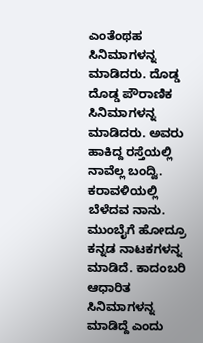ಎಂತೆಂಥಹ ಸಿನಿಮಾಗಳನ್ನ ಮಾಡಿದರು. ದೊಡ್ಡ ದೊಡ್ಡ ಪೌರಾಣಿಕ ಸಿನಿಮಾಗಳನ್ನ ಮಾಡಿದರು. ಅವರು ಹಾಕಿದ್ದ ರಸ್ತೆಯಲ್ಲಿ ನಾವೆಲ್ಲ ಬಂದ್ವಿ. ಕರಾವಳಿಯಲ್ಲಿ ಬೆಳೆದವ ನಾನು. ಮುಂಬೈಗೆ ಹೋದ್ರೂ ಕನ್ನಡ ನಾಟಕಗಳನ್ನ ಮಾಡಿದೆ. ಕಾದಂಬರಿ ಆಧಾರಿತ ಸಿನಿಮಾಗಳನ್ನ ಮಾಡಿದ್ದೆ ಎಂದು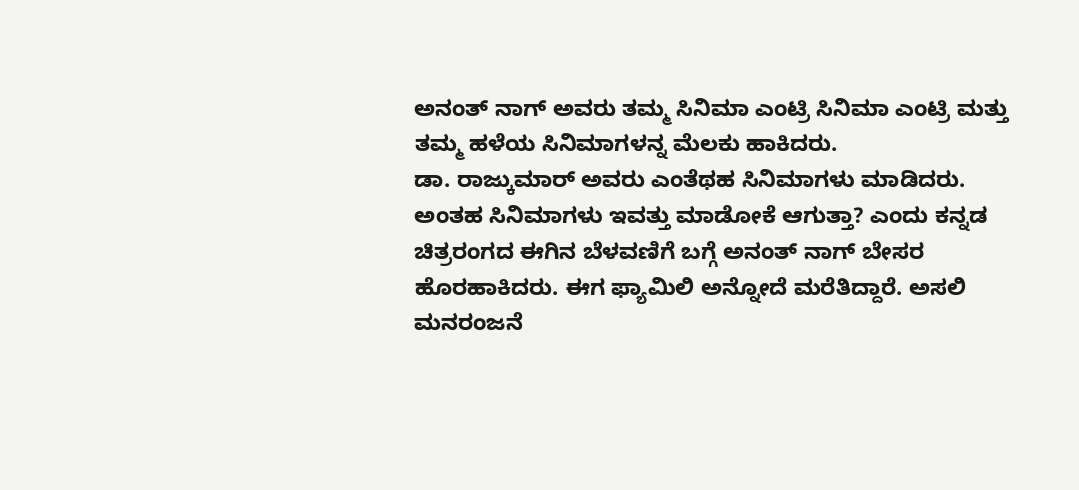ಅನಂತ್ ನಾಗ್ ಅವರು ತಮ್ಮ ಸಿನಿಮಾ ಎಂಟ್ರಿ ಸಿನಿಮಾ ಎಂಟ್ರಿ ಮತ್ತು ತಮ್ಮ ಹಳೆಯ ಸಿನಿಮಾಗಳನ್ನ ಮೆಲಕು ಹಾಕಿದರು.
ಡಾ. ರಾಜ್ಕುಮಾರ್ ಅವರು ಎಂತೆಥಹ ಸಿನಿಮಾಗಳು ಮಾಡಿದರು. ಅಂತಹ ಸಿನಿಮಾಗಳು ಇವತ್ತು ಮಾಡೋಕೆ ಆಗುತ್ತಾ? ಎಂದು ಕನ್ನಡ ಚಿತ್ರರಂಗದ ಈಗಿನ ಬೆಳವಣಿಗೆ ಬಗ್ಗೆ ಅನಂತ್ ನಾಗ್ ಬೇಸರ ಹೊರಹಾಕಿದರು. ಈಗ ಫ್ಯಾಮಿಲಿ ಅನ್ನೋದೆ ಮರೆತಿದ್ದಾರೆ. ಅಸಲಿ ಮನರಂಜನೆ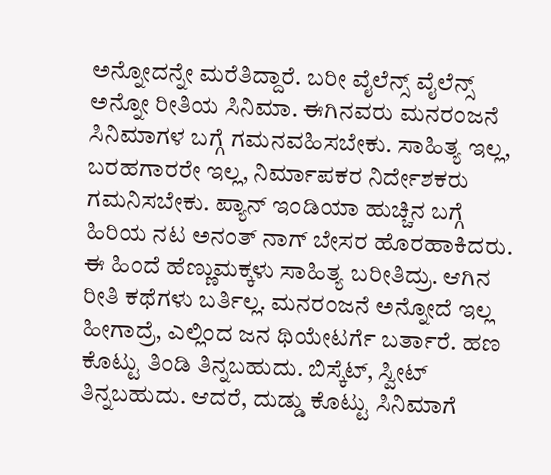ಅನ್ನೋದನ್ನೇ ಮರೆತಿದ್ದಾರೆ. ಬರೀ ವೈಲೆನ್ಸ್ ವೈಲೆನ್ಸ್ ಅನ್ನೋ ರೀತಿಯ ಸಿನಿಮಾ. ಈಗಿನವರು ಮನರಂಜನೆ ಸಿನಿಮಾಗಳ ಬಗ್ಗೆ ಗಮನವಹಿಸಬೇಕು. ಸಾಹಿತ್ಯ ಇಲ್ಲ, ಬರಹಗಾರರೇ ಇಲ್ಲ, ನಿರ್ಮಾಪಕರ ನಿರ್ದೇಶಕರು ಗಮನಿಸಬೇಕು. ಪ್ಯಾನ್ ಇಂಡಿಯಾ ಹುಚ್ಚಿನ ಬಗ್ಗೆ ಹಿರಿಯ ನಟ ಅನಂತ್ ನಾಗ್ ಬೇಸರ ಹೊರಹಾಕಿದರು.
ಈ ಹಿಂದೆ ಹೆಣ್ಣುಮಕ್ಕಳು ಸಾಹಿತ್ಯ ಬರೀತಿದ್ರು. ಆಗಿನ ರೀತಿ ಕಥೆಗಳು ಬರ್ತಿಲ್ಲ. ಮನರಂಜನೆ ಅನ್ನೋದೆ ಇಲ್ಲ ಹೀಗಾದ್ರೆ, ಎಲ್ಲಿಂದ ಜನ ಥಿಯೇಟರ್ಗೆ ಬರ್ತಾರೆ. ಹಣ ಕೊಟ್ಟು ತಿಂಡಿ ತಿನ್ನಬಹುದು. ಬಿಸ್ಕೆಟ್, ಸ್ವೀಟ್ ತಿನ್ನಬಹುದು. ಆದರೆ, ದುಡ್ಡು ಕೊಟ್ಟು ಸಿನಿಮಾಗೆ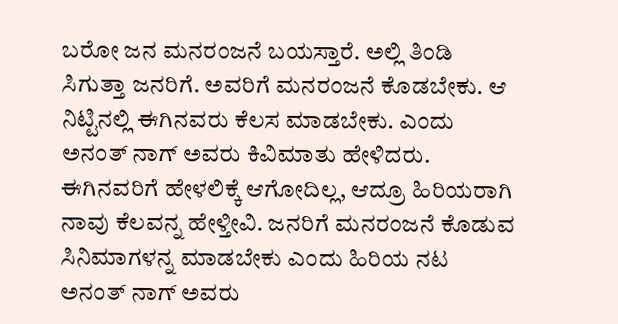ಬರೋ ಜನ ಮನರಂಜನೆ ಬಯಸ್ತಾರೆ. ಅಲ್ಲಿ ತಿಂಡಿ ಸಿಗುತ್ತಾ ಜನರಿಗೆ. ಅವರಿಗೆ ಮನರಂಜನೆ ಕೊಡಬೇಕು. ಆ ನಿಟ್ಟಿನಲ್ಲಿ ಈಗಿನವರು ಕೆಲಸ ಮಾಡಬೇಕು. ಎಂದು ಅನಂತ್ ನಾಗ್ ಅವರು ಕಿವಿಮಾತು ಹೇಳಿದರು.
ಈಗಿನವರಿಗೆ ಹೇಳಲಿಕ್ಕೆ ಆಗೋದಿಲ್ಲ, ಆದ್ರೂ ಹಿರಿಯರಾಗಿ ನಾವು ಕೆಲವನ್ನ ಹೇಳ್ತೀವಿ. ಜನರಿಗೆ ಮನರಂಜನೆ ಕೊಡುವ ಸಿನಿಮಾಗಳನ್ನ ಮಾಡಬೇಕು ಎಂದು ಹಿರಿಯ ನಟ ಅನಂತ್ ನಾಗ್ ಅವರು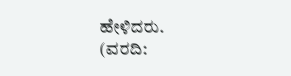ಹೇಳಿದರು.
(ವರದಿ: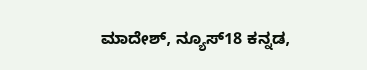ಮಾದೇಶ್, ನ್ಯೂಸ್18 ಕನ್ನಡ,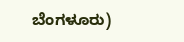ಬೆಂಗಳೂರು)